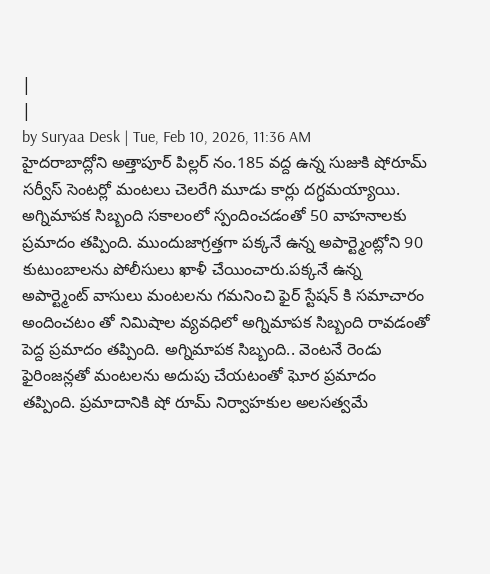|
|
by Suryaa Desk | Tue, Feb 10, 2026, 11:36 AM
హైదరాబాద్లోని అత్తాపూర్ పిల్లర్ నం.185 వద్ద ఉన్న సుజుకి షోరూమ్ సర్వీస్ సెంటర్లో మంటలు చెలరేగి మూడు కార్లు దగ్ధమయ్యాయి. అగ్నిమాపక సిబ్బంది సకాలంలో స్పందించడంతో 50 వాహనాలకు ప్రమాదం తప్పింది. ముందుజాగ్రత్తగా పక్కనే ఉన్న అపార్ట్మెంట్లోని 90 కుటుంబాలను పోలీసులు ఖాళీ చేయించారు.పక్కనే ఉన్న అపార్ట్మెంట్ వాసులు మంటలను గమనించి ఫైర్ స్టేషన్ కి సమాచారం అందించటం తో నిమిషాల వ్యవధిలో అగ్నిమాపక సిబ్బంది రావడంతో పెద్ద ప్రమాదం తప్పింది. అగ్నిమాపక సిబ్బంది.. వెంటనే రెండు ఫైరింజన్లతో మంటలను అదుపు చేయటంతో ఘోర ప్రమాదం తప్పింది. ప్రమాదానికి షో రూమ్ నిర్వాహకుల అలసత్వమే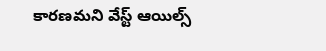కారణమని వేస్ట్ ఆయిల్స్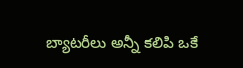బ్యాటరీలు అన్నీ కలిపి ఒకే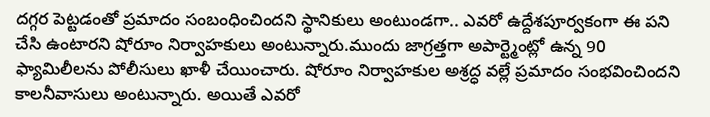దగ్గర పెట్టడంతో ప్రమాదం సంబంధించిందని స్థానికులు అంటుండగా.. ఎవరో ఉద్దేశపూర్వకంగా ఈ పని చేసి ఉంటారని షోరూం నిర్వాహకులు అంటున్నారు.ముందు జాగ్రత్తగా అపార్ట్మెంట్లో ఉన్న 90 ఫ్యామిలీలను పోలీసులు ఖాళీ చేయించారు. షోరూం నిర్వాహకుల అశ్రద్ధ వల్లే ప్రమాదం సంభవించిందని కాలనీవాసులు అంటున్నారు. అయితే ఎవరో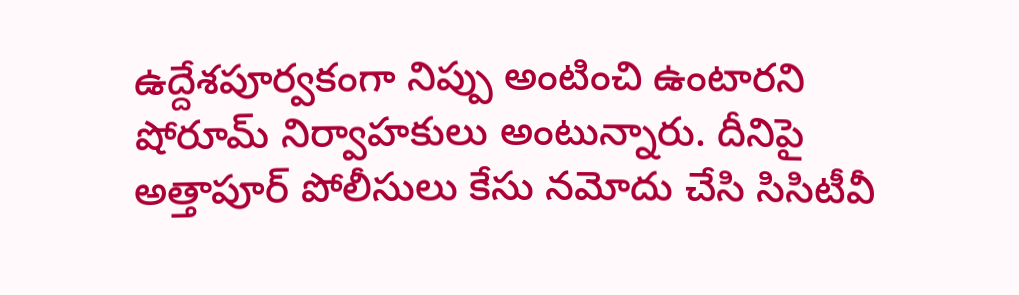ఉద్దేశపూర్వకంగా నిప్పు అంటించి ఉంటారని షోరూమ్ నిర్వాహకులు అంటున్నారు. దీనిపై అత్తాపూర్ పోలీసులు కేసు నమోదు చేసి సిసిటీవీ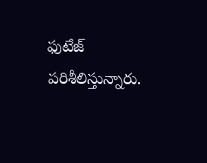ఫుటేజ్ పరిశీలిస్తున్నారు.